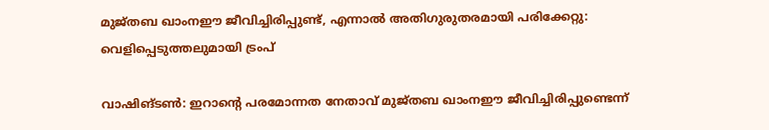മുജ്തബ ഖാംനഈ ജീവിച്ചിരിപ്പുണ്ട്, എന്നാൽ അതിഗുരുതരമായി പരിക്കേറ്റു: വെളിപ്പെടുത്തലുമായി ട്രംപ്

വാഷിങ്ടൺ: ഇറാന്റെ പരമോന്നത നേതാവ് മുജ്തബ ഖാംനഈ ജീവിച്ചിരിപ്പുണ്ടെന്ന്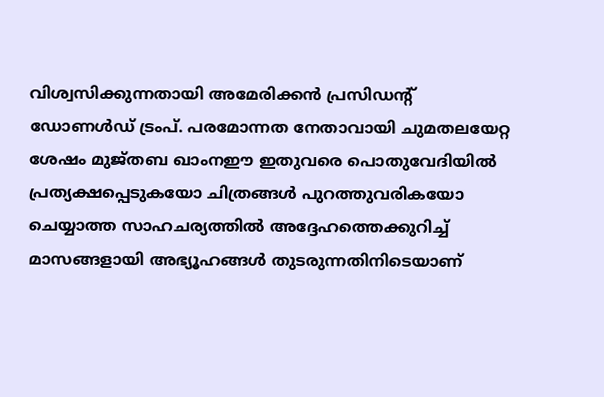വിശ്വസിക്കുന്നതായി അമേരിക്കൻ പ്രസിഡന്റ് ഡോണൾഡ് ട്രംപ്. പരമോന്നത നേതാവായി ചുമതലയേറ്റ ശേഷം മുജ്തബ ഖാംനഈ ഇതുവരെ പൊതുവേദിയിൽ പ്രത്യക്ഷപ്പെടുകയോ ചിത്രങ്ങൾ പുറത്തുവരികയോ ചെയ്യാത്ത സാഹചര്യത്തിൽ അദ്ദേഹത്തെക്കുറിച്ച് മാസങ്ങളായി അഭ്യൂഹങ്ങൾ തുടരുന്നതിനിടെയാണ്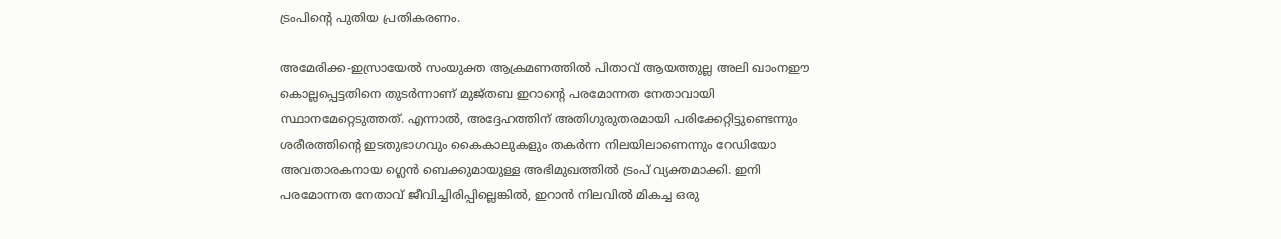ട്രംപിന്റെ പുതിയ പ്രതികരണം.

അമേരിക്ക-ഇസ്രായേൽ സംയുക്ത ആക്രമണത്തിൽ പിതാവ് ആയത്തുല്ല അലി ഖാംനഈ കൊല്ലപ്പെട്ടതിനെ തുടർന്നാണ് മുജ്തബ ഇറാന്റെ പരമോന്നത നേതാവായി സ്ഥാനമേറ്റെടുത്തത്. എന്നാൽ, അദ്ദേഹത്തിന് അതിഗുരുതരമായി പരിക്കേറ്റിട്ടുണ്ടെന്നും ശരീരത്തിന്റെ ഇടതുഭാഗവും കൈകാലുകളും തകർന്ന നിലയിലാണെന്നും റേഡിയോ അവതാരകനായ ഗ്ലെൻ ബെക്കുമായുള്ള അഭിമുഖത്തിൽ ട്രംപ് വ്യക്തമാക്കി. ഇനി പരമോന്നത നേതാവ് ജീവിച്ചിരിപ്പില്ലെങ്കിൽ, ഇറാൻ നിലവിൽ മികച്ച ഒരു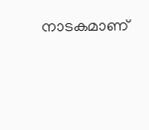നാടകമാണ്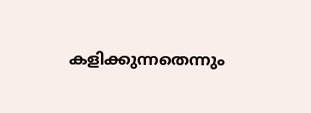കളിക്കുന്നതെന്നും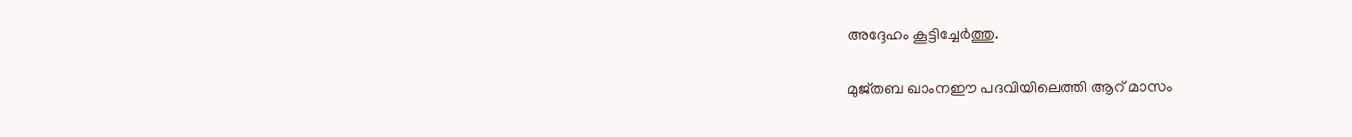അദ്ദേഹം കൂട്ടിച്ചേർത്തു.

മുജ്തബ ഖാംനഈ പദവിയിലെത്തി ആറ് മാസം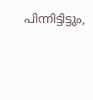പിന്നിട്ടിട്ടും,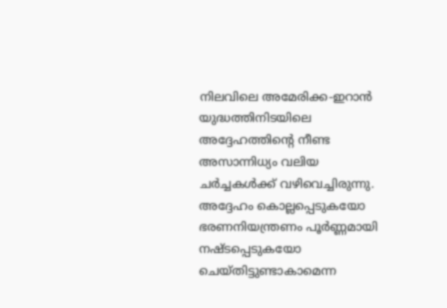നിലവിലെ അമേരിക്ക-ഇറാൻ യുദ്ധത്തിനിടയിലെ അദ്ദേഹത്തിന്റെ നീണ്ട അസാന്നിധ്യം വലിയ ചർച്ചകൾക്ക് വഴിവെച്ചിരുന്നു. അദ്ദേഹം കൊല്ലപ്പെടുകയോ ഭരണനിയന്ത്രണം പൂർണ്ണമായി നഷ്ടപ്പെടുകയോ ചെയ്തിട്ടുണ്ടാകാമെന്ന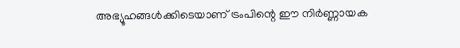അഭ്യൂഹങ്ങൾക്കിടെയാണ് ട്രംപിന്റെ ഈ നിർണ്ണായക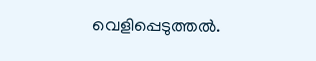വെളിപ്പെടുത്തൽ.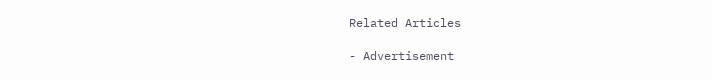Related Articles

- Advertisement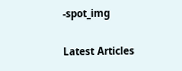-spot_img

Latest Articles